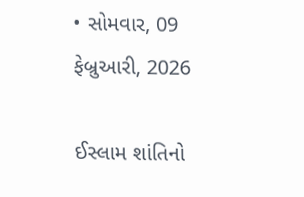• સોમવાર, 09 ફેબ્રુઆરી, 2026

ઈસ્લામ શાંતિનો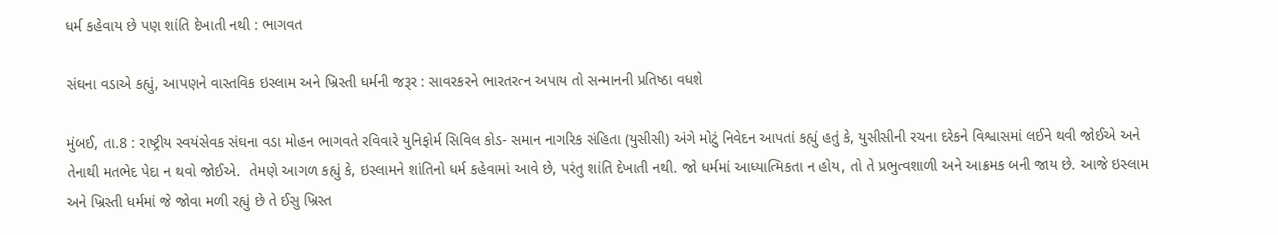ધર્મ કહેવાય છે પણ શાંતિ દેખાતી નથી : ભાગવત

સંઘના વડાએ કહ્યું, આપણને વાસ્તવિક ઇસ્લામ અને ખ્રિસ્તી ધર્મની જરૂર : સાવરકરને ભારતરત્ન અપાય તો સન્માનની પ્રતિષ્ઠા વધશે

મુંબઈ, તા.8 : રાષ્ટ્રીય સ્વયંસેવક સંઘના વડા મોહન ભાગવતે રવિવારે યુનિફોર્મ સિવિલ કોડ- સમાન નાગરિક સંહિતા (યુસીસી) અંગે મોટું નિવેદન આપતાં કહ્યું હતું કે, યુસીસીની રચના દરેકને વિશ્વાસમાં લઈને થવી જોઈએ અને તેનાથી મતભેદ પેદા ન થવો જોઈએ.  તેમણે આગળ કહ્યું કે, ઇસ્લામને શાંતિનો ધર્મ કહેવામાં આવે છે, પરંતુ શાંતિ દેખાતી નથી. જો ધર્મમાં આધ્યાત્મિકતા ન હોય, તો તે પ્રભુત્વશાળી અને આક્રમક બની જાય છે. આજે ઇસ્લામ અને ખ્રિસ્તી ધર્મમાં જે જોવા મળી રહ્યું છે તે ઈસુ ખ્રિસ્ત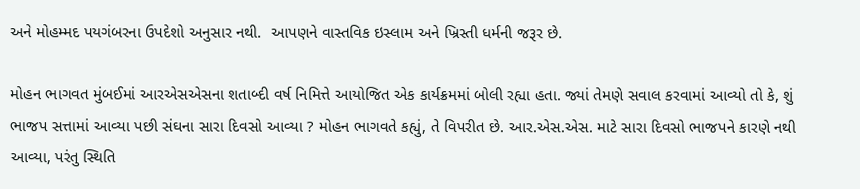અને મોહમ્મદ પયગંબરના ઉપદેશો અનુસાર નથી.  આપણને વાસ્તવિક ઇસ્લામ અને ખ્રિસ્તી ધર્મની જરૂર છે.

મોહન ભાગવત મુંબઈમાં આરએસએસના શતાબ્દી વર્ષ નિમિત્તે આયોજિત એક કાર્યક્રમમાં બોલી રહ્યા હતા. જ્યાં તેમણે સવાલ કરવામાં આવ્યો તો કે, શું ભાજપ સત્તામાં આવ્યા પછી સંઘના સારા દિવસો આવ્યા ? મોહન ભાગવતે કહ્યું, તે વિપરીત છે. આર.એસ.એસ. માટે સારા દિવસો ભાજપને કારણે નથી આવ્યા, પરંતુ સ્થિતિ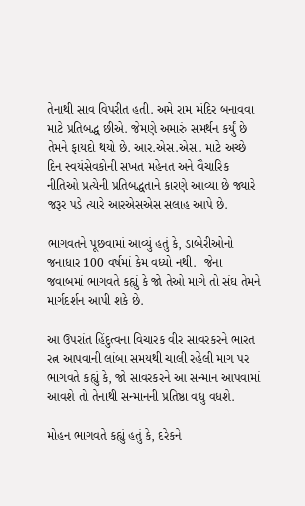તેનાથી સાવ વિપરીત હતી. અમે રામ મંદિર બનાવવા માટે પ્રતિબદ્ધ છીએ. જેમણે અમારું સમર્થન કર્યું છે તેમને ફાયદો થયો છે. આર.એસ.એસ. માટે અચ્છે દિન સ્વયંસેવકોની સખત મહેનત અને વૈચારિક નીતિઓ પ્રત્યેની પ્રતિબદ્ધતાને કારણે આવ્યા છે જ્યારે જરૂર પડે ત્યારે આરએસએસ સલાહ આપે છે.

ભાગવતને પૂછવામાં આવ્યું હતું કે, ડાબેરીઓનો જનાધાર 100 વર્ષમાં કેમ વધ્યો નથી.  જેના જવાબમાં ભાગવતે કહ્યું કે જો તેઓ માગે તો સંઘ તેમને માર્ગદર્શન આપી શકે છે.

આ ઉપરાંત હિંદુત્વના વિચારક વીર સાવરકરને ભારત રત્ન આપવાની લાંબા સમયથી ચાલી રહેલી માગ પર ભાગવતે કહ્યું કે, જો સાવરકરને આ સન્માન આપવામાં આવશે તો તેનાથી સન્માનની પ્રતિષ્ઠા વધુ વધશે.

મોહન ભાગવતે કહ્યું હતું કે, દરેકને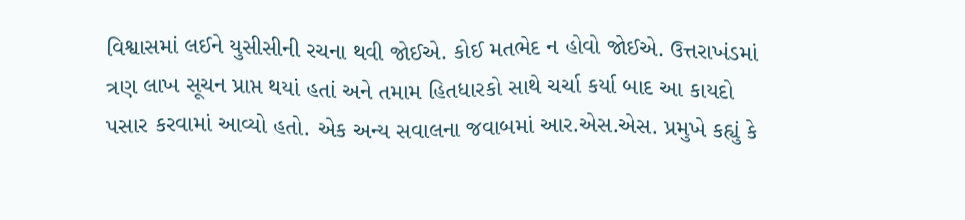વિશ્વાસમાં લઈને યુસીસીની રચના થવી જોઈએ. કોઈ મતભેદ ન હોવો જોઈએ. ઉત્તરાખંડમાં ત્રણ લાખ સૂચન પ્રાપ્ત થયાં હતાં અને તમામ હિતધારકો સાથે ચર્ચા કર્યા બાદ આ કાયદો પસાર કરવામાં આવ્યો હતો. એક અન્ય સવાલના જવાબમાં આર.એસ.એસ. પ્રમુખે કહ્યું કે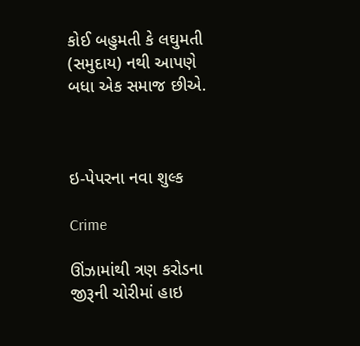કોઈ બહુમતી કે લઘુમતી (સમુદાય) નથી આપણે બધા એક સમાજ છીએ.



ઇ-પેપરના નવા શુલ્ક

Crime

ઊંઝામાંથી ત્રણ કરોડના જીરૂની ચોરીમાં હાઇ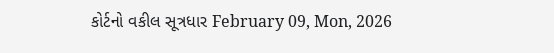કોર્ટનો વકીલ સૂત્રધાર February 09, Mon, 2026